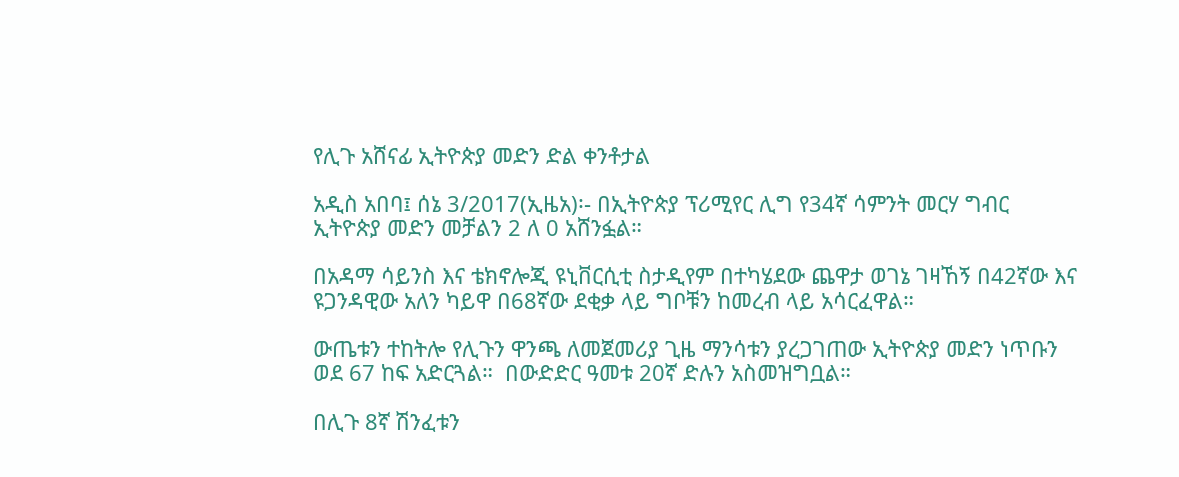የሊጉ አሸናፊ ኢትዮጵያ መድን ድል ቀንቶታል

አዲስ አበባ፤ ሰኔ 3/2017(ኢዜአ)፡- በኢትዮጵያ ፕሪሚየር ሊግ የ34ኛ ሳምንት መርሃ ግብር ኢትዮጵያ መድን መቻልን 2 ለ 0 አሸንፏል።

በአዳማ ሳይንስ እና ቴክኖሎጂ ዩኒቨርሲቲ ስታዲየም በተካሄደው ጨዋታ ወገኔ ገዛኸኝ በ42ኛው እና ዩጋንዳዊው አለን ካይዋ በ68ኛው ደቂቃ ላይ ግቦቹን ከመረብ ላይ አሳርፈዋል።

ውጤቱን ተከትሎ የሊጉን ዋንጫ ለመጀመሪያ ጊዜ ማንሳቱን ያረጋገጠው ኢትዮጵያ መድን ነጥቡን ወደ 67 ከፍ አድርጓል።  በውድድር ዓመቱ 20ኛ ድሉን አስመዝግቧል።

በሊጉ 8ኛ ሽንፈቱን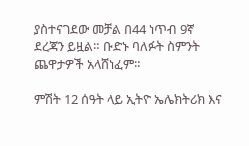ያስተናገደው መቻል በ44 ነጥብ 9ኛ ደረጃን ይዟል። ቡድኑ ባለፉት ስምንት ጨዋታዎች አላሸነፈም።

ምሽት 12 ሰዓት ላይ ኢትዮ ኤሌክትሪክ እና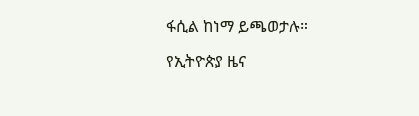ፋሲል ከነማ ይጫወታሉ።

የኢትዮጵያ ዜና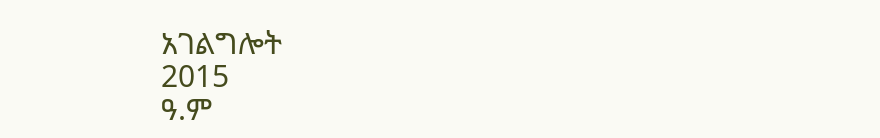አገልግሎት
2015
ዓ.ም